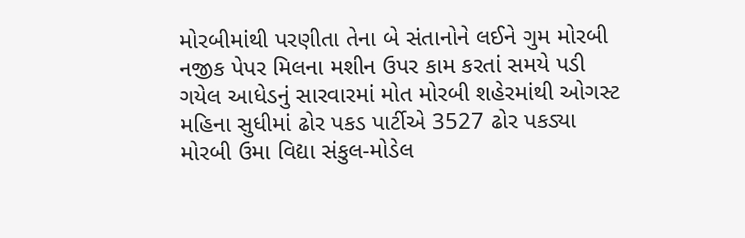મોરબીમાંથી પરણીતા તેના બે સંતાનોને લઈને ગુમ મોરબી નજીક પેપર મિલના મશીન ઉપર કામ કરતાં સમયે પડી ગયેલ આધેડનું સારવારમાં મોત મોરબી શહેરમાંથી ઓગસ્ટ મહિના સુધીમાં ઢોર પકડ પાર્ટીએ 3527 ઢોર પકડ્યા મોરબી ઉમા વિદ્યા સંકુલ-મોડેલ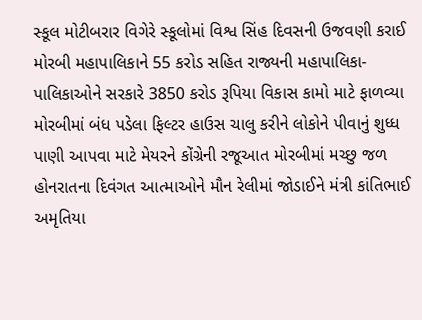સ્કૂલ મોટીબરાર વિગેરે સ્કૂલોમાં વિશ્વ સિંહ દિવસની ઉજવણી કરાઈ મોરબી મહાપાલિકાને 55 કરોડ સહિત રાજ્યની મહાપાલિકા-પાલિકાઓને સરકારે 3850 કરોડ રૂપિયા વિકાસ કામો માટે ફાળવ્યા મોરબીમાં બંધ પડેલા ફિલ્ટર હાઉસ ચાલુ કરીને લોકોને પીવાનું શુધ્ધ પાણી આપવા માટે મેયરને કોંગ્રેની રજૂઆત મોરબીમાં મચ્છુ જળ હોનરાતના દિવંગત આત્માઓને મૌન રેલીમાં જોડાઈને મંત્રી કાંતિભાઈ અમૃતિયા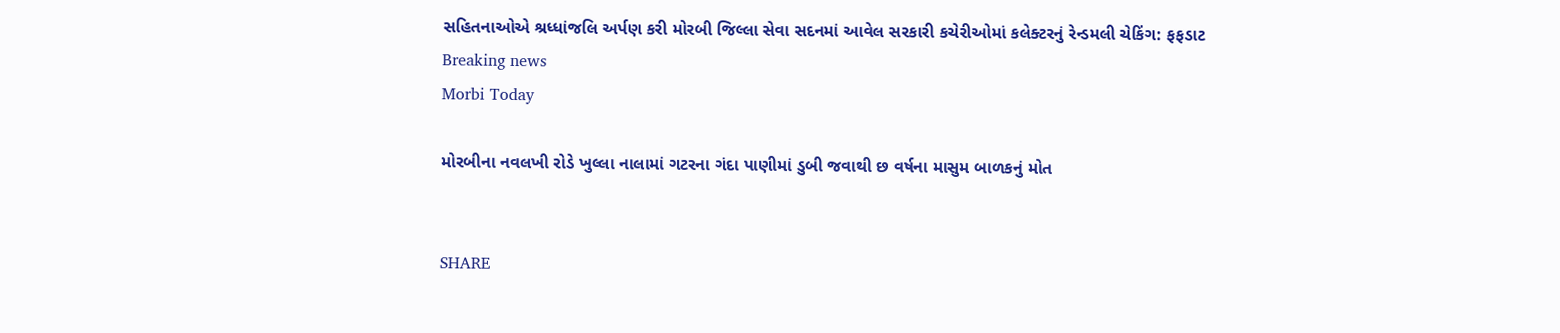સહિતનાઓએ શ્રધ્ધાંજલિ અર્પણ કરી મોરબી જિલ્લા સેવા સદનમાં આવેલ સરકારી કચેરીઓમાં કલેક્ટરનું રેન્ડમલી ચેકિંગ: ફફડાટ
Breaking news
Morbi Today

મોરબીના નવલખી રોડે ખુલ્લા નાલામાં ગટરના ગંદા પાણીમાં ડુબી જવાથી છ વર્ષના માસુમ બાળકનું મોત


SHARE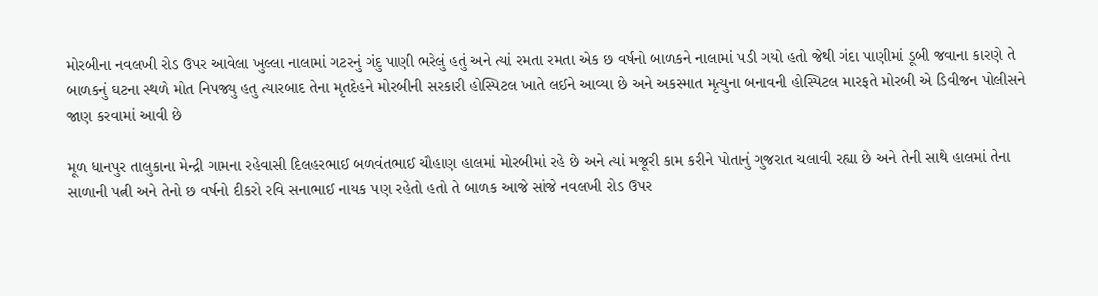મોરબીના નવલખી રોડ ઉપર આવેલા ખુલ્લા નાલામાં ગટરનું ગંદુ પાણી ભરેલું હતું અને ત્યાં રમતા રમતા એક છ વર્ષનો બાળકને નાલામાં પડી ગયો હતો જેથી ગંદા પાણીમાં ડૂબી જવાના કારણે તે બાળકનું ઘટના સ્થળે મોત નિપજ્યુ હતુ ત્યારબાદ તેના મૃતદેહને મોરબીની સરકારી હોસ્પિટલ ખાતે લઈને આવ્યા છે અને અકસ્માત મૃત્યુના બનાવની હોસ્પિટલ મારફતે મોરબી એ ડિવીજન પોલીસને જાણ કરવામાં આવી છે

મૂળ ધાનપુર તાલુકાના મેન્દ્રી ગામના રહેવાસી દિલહરભાઈ બળવંતભાઈ ચૌહાણ હાલમાં મોરબીમાં રહે છે અને ત્યાં મજૂરી કામ કરીને પોતાનું ગુજરાત ચલાવી રહ્યા છે અને તેની સાથે હાલમાં તેના સાળાની પત્ની અને તેનો છ વર્ષનો દીકરો રવિ સનાભાઈ નાયક પણ રહેતો હતો તે બાળક આજે સાંજે નવલખી રોડ ઉપર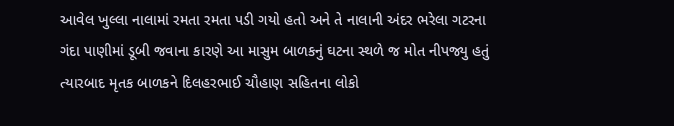આવેલ ખુલ્લા નાલામાં રમતા રમતા પડી ગયો હતો અને તે નાલાની અંદર ભરેલા ગટરના ગંદા પાણીમાં ડૂબી જવાના કારણે આ માસુમ બાળકનું ઘટના સ્થળે જ મોત નીપજ્યુ હતું ત્યારબાદ મૃતક બાળકને દિલહરભાઈ ચૌહાણ સહિતના લોકો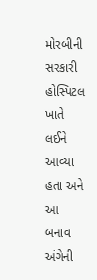મોરબીની સરકારી હોસ્પિટલ ખાતે લઈને આવ્યા હતા અને આ બનાવ અંગેની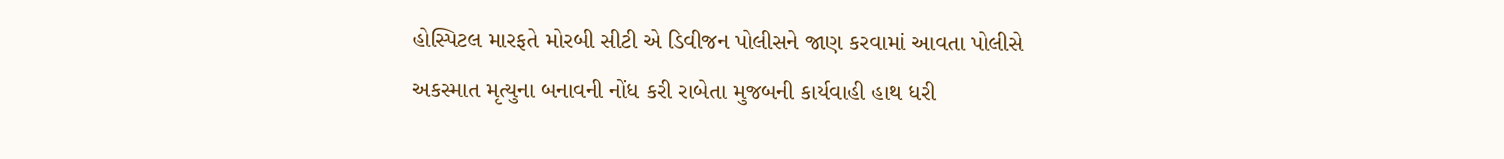હોસ્પિટલ મારફતે મોરબી સીટી એ ડિવીજન પોલીસને જાણ કરવામાં આવતા પોલીસે અકસ્માત મૃત્યુના બનાવની નોંધ કરી રાબેતા મુજબની કાર્યવાહી હાથ ધરી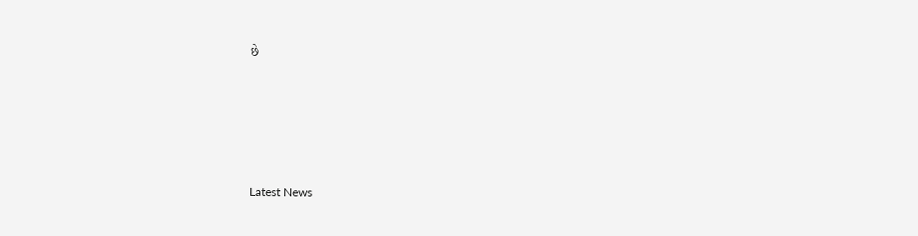છે






Latest News